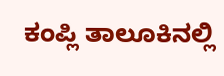ಕಂಪ್ಲಿ ತಾಲೂಕಿನಲ್ಲಿ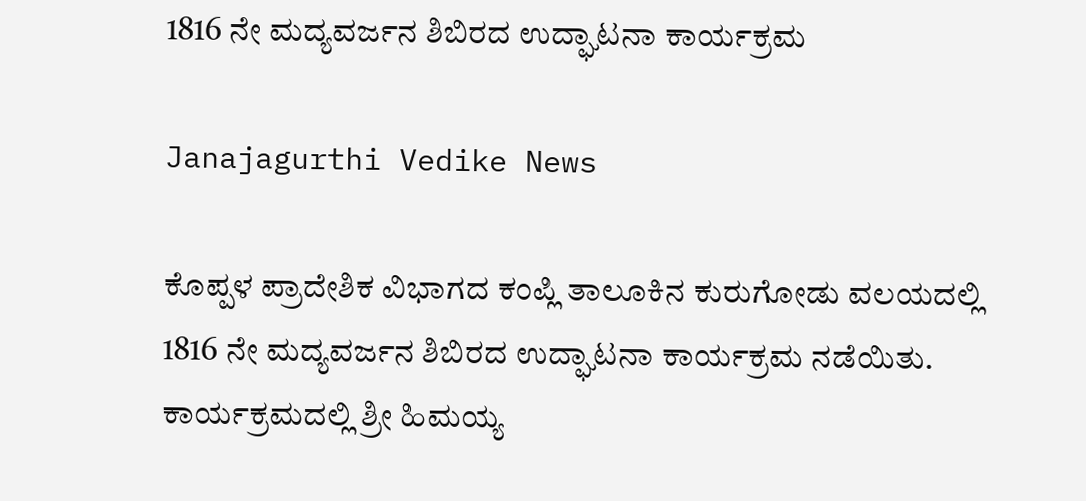1816 ನೇ ಮದ್ಯವರ್ಜನ ಶಿಬಿರದ ಉದ್ಘಾಟನಾ ಕಾರ್ಯಕ್ರಮ

Janajagurthi Vedike News

ಕೊಪ್ಪಳ ಪ್ರಾದೇಶಿಕ ವಿಭಾಗದ ಕಂಪ್ಲಿ ತಾಲೂಕಿನ ಕುರುಗೋಡು ವಲಯದಲ್ಲಿ 1816 ನೇ ಮದ್ಯವರ್ಜನ ಶಿಬಿರದ ಉದ್ಘಾಟನಾ ಕಾರ್ಯಕ್ರಮ ನಡೆಯಿತು. ಕಾರ್ಯಕ್ರಮದಲ್ಲಿ ಶ್ರೀ ಹಿಮಯ್ಯ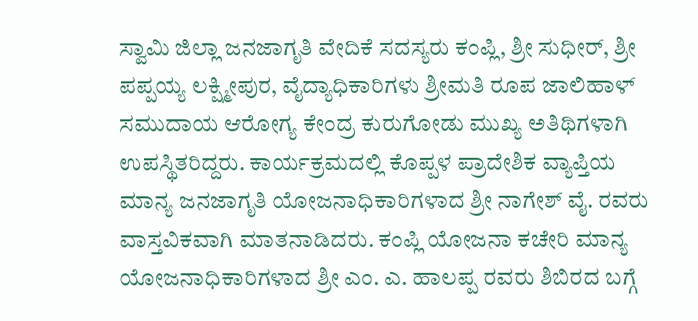ಸ್ವಾಮಿ ಜಿಲ್ಲಾ ಜನಜಾಗೃತಿ ವೇದಿಕೆ ಸದಸ್ಯರು ಕಂಪ್ಲಿ, ಶ್ರೀ ಸುಧೀರ್, ಶ್ರೀ ಪಪ್ಪಯ್ಯ ಲಕ್ಷ್ಮೀಪುರ, ವೈದ್ಯಾಧಿಕಾರಿಗಳು ಶ್ರೀಮತಿ ರೂಪ ಜಾಲಿಹಾಳ್ ಸಮುದಾಯ ಆರೋಗ್ಯ ಕೇಂದ್ರ ಕುರುಗೋಡು ಮುಖ್ಯ ಅತಿಥಿಗಳಾಗಿ ಉಪಸ್ಥಿತರಿದ್ದರು. ಕಾರ್ಯಕ್ರಮದಲ್ಲಿ ಕೊಪ್ಪಳ ಪ್ರಾದೇಶಿಕ ವ್ಯಾಪ್ತಿಯ ಮಾನ್ಯ ಜನಜಾಗೃತಿ ಯೋಜನಾಧಿಕಾರಿಗಳಾದ ಶ್ರೀ ನಾಗೇಶ್ ವೈ. ರವರು ವಾಸ್ತವಿಕವಾಗಿ ಮಾತನಾಡಿದರು. ಕಂಪ್ಲಿ ಯೋಜನಾ ಕಚೇರಿ ಮಾನ್ಯ ಯೋಜನಾಧಿಕಾರಿಗಳಾದ ಶ್ರೀ ಎಂ. ಎ. ಹಾಲಪ್ಪ ರವರು ಶಿಬಿರದ ಬಗ್ಗೆ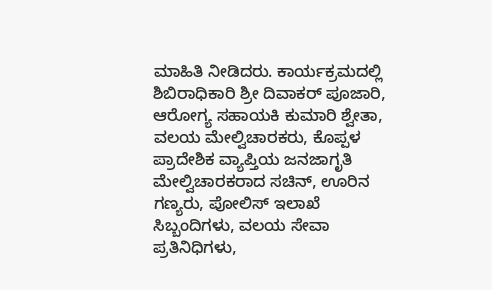ಮಾಹಿತಿ ನೀಡಿದರು. ಕಾರ್ಯಕ್ರಮದಲ್ಲಿ ಶಿಬಿರಾಧಿಕಾರಿ ಶ್ರೀ ದಿವಾಕರ್ ಪೂಜಾರಿ, ಆರೋಗ್ಯ ಸಹಾಯಕಿ ಕುಮಾರಿ ಶ್ವೇತಾ, ವಲಯ ಮೇಲ್ವಿಚಾರಕರು, ಕೊಪ್ಪಳ ಪ್ರಾದೇಶಿಕ ವ್ಯಾಪ್ತಿಯ ಜನಜಾಗೃತಿ ಮೇಲ್ವಿಚಾರಕರಾದ ಸಚಿನ್, ಊರಿನ ಗಣ್ಯರು, ಪೋಲಿಸ್ ಇಲಾಖೆ ಸಿಬ್ಬಂದಿಗಳು, ವಲಯ ಸೇವಾ ಪ್ರತಿನಿಧಿಗಳು,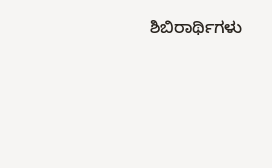ಶಿಬಿರಾರ್ಥಿಗಳು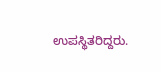ಉಪಸ್ಥಿತರಿದ್ದರು.